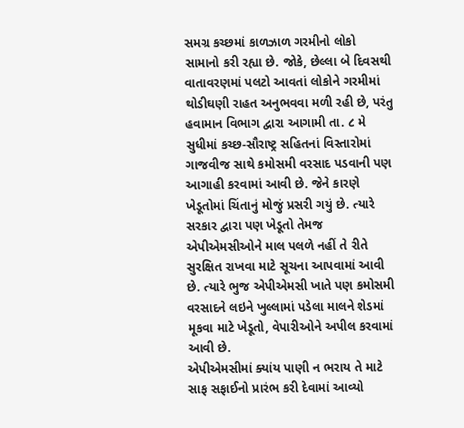સમગ્ર કચ્છમાં કાળઝાળ ગરમીનો લોકો સામાનો કરી રહ્યા છે. જોકે, છેલ્લા બે દિવસથી વાતાવરણમાં પલટો આવતાં લોકોને ગરમીમાં થોડીઘણી રાહત અનુભવવા મળી રહી છે, પરંતુ હવામાન વિભાગ દ્વારા આગામી તા. ૮ મે સુધીમાં કચ્છ-સૌરાષ્ટ્ર સહિતનાં વિસ્તારોમાં ગાજવીજ સાથે કમોસમી વરસાદ પડવાની પણ આગાહી કરવામાં આવી છે. જેને કારણે ખેડૂતોમાં ચિંતાનું મોજું પ્રસરી ગયું છે. ત્યારે સરકાર દ્વારા પણ ખેડૂતો તેમજ એપીએમસીઓને માલ પલળે નહીં તે રીતે સુરક્ષિત રાખવા માટે સૂચના આપવામાં આવી છે. ત્યારે ભુજ એપીએમસી ખાતે પણ કમોસમી વરસાદને લઇને ખુલ્લામાં પડેલા માલને શેડમાં મૂકવા માટે ખેડૂતો, વેપારીઓને અપીલ કરવામાં આવી છે.
એપીએમસીમાં ક્યાંય પાણી ન ભરાય તે માટે સાફ સફાઈનો પ્રારંભ કરી દેવામાં આવ્યો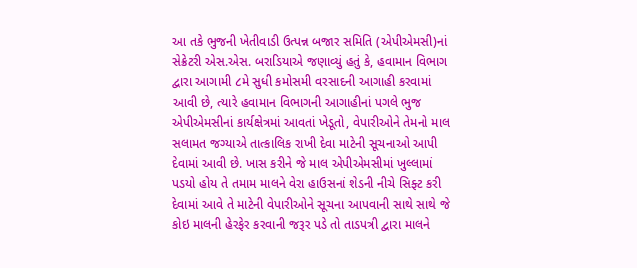આ તકે ભુજની ખેતીવાડી ઉત્પન્ન બજાર સમિતિ (એપીએમસી)નાં સેક્રેટરી એસ.એસ. બરાડિયાએ જણાવ્યું હતું કે, હવામાન વિભાગ દ્વારા આગામી ૮મે સુધી કમોસમી વરસાદની આગાહી કરવામાં આવી છે, ત્યારે હવામાન વિભાગની આગાહીનાં પગલે ભુજ એપીએમસીનાં કાર્યક્ષેત્રમાં આવતાં ખેડૂતો, વેપારીઓને તેમનો માલ સલામત જગ્યાએ તાત્કાલિક રાખી દેવા માટેની સૂચનાઓ આપી દેવામાં આવી છે. ખાસ કરીને જે માલ એપીએમસીમાં ખુલ્લામાં પડયો હોય તે તમામ માલને વેરા હાઉસનાં શેડની નીચે સિફ્ટ કરી દેવામાં આવે તે માટેની વેપારીઓને સૂચના આપવાની સાથે સાથે જે કોઇ માલની હેરફેર કરવાની જરૂર પડે તો તાડપત્રી દ્વારા માલને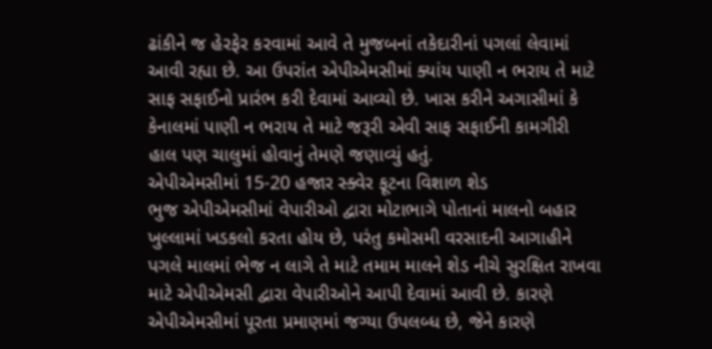ઢાંકીને જ હેરફેર કરવામાં આવે તે મુજબનાં તકેદારીનાં પગલાં લેવામાં આવી રહ્યા છે. આ ઉપરાંત એપીએમસીમાં ક્યાંય પાણી ન ભરાય તે માટે સાફ સફાઈનો પ્રારંભ કરી દેવામાં આવ્યો છે. ખાસ કરીને અગાસીમાં કે કેનાલમાં પાણી ન ભરાય તે માટે જરૂરી એવી સાફ સફાઈની કામગીરી હાલ પણ ચાલુમાં હોવાનું તેમણે જણાવ્યું હતું.
એપીએમસીમાં 15-20 હજાર સ્ક્વેર ફૂટના વિશાળ શેડ
ભુજ એપીએમસીમાં વેપારીઓ દ્વારા મોટાભાગે પોતાનાં માલનો બહાર ખુલ્લામાં ખડકલો કરતા હોય છે, પરંતુ કમોસમી વરસાદની આગાહીને પગલે માલમાં ભેજ ન લાગે તે માટે તમામ માલને શેડ નીચે સુરક્ષિત રાખવા માટે એપીએમસી દ્વારા વેપારીઓને આપી દેવામાં આવી છે. કારણે એપીએમસીમાં પૂરતા પ્રમાણમાં જગ્યા ઉપલબ્ધ છે, જેને કારણે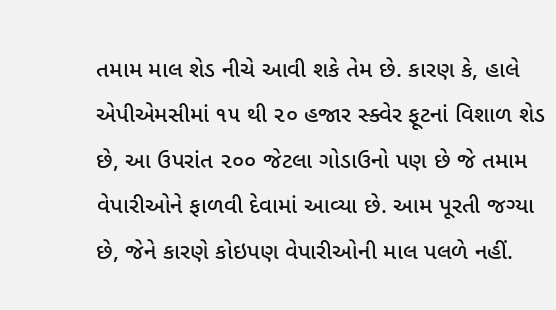તમામ માલ શેડ નીચે આવી શકે તેમ છે. કારણ કે, હાલે એપીએમસીમાં ૧૫ થી ૨૦ હજાર સ્ક્વેર ફૂટનાં વિશાળ શેડ છે, આ ઉપરાંત ૨૦૦ જેટલા ગોડાઉનો પણ છે જે તમામ વેપારીઓને ફાળવી દેવામાં આવ્યા છે. આમ પૂરતી જગ્યા છે, જેને કારણે કોઇપણ વેપારીઓની માલ પલળે નહીં.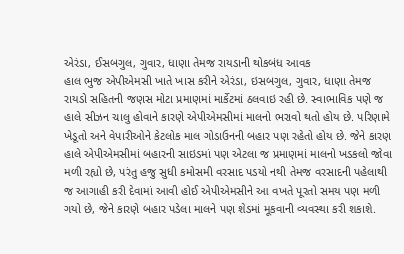એરંડા, ઈસબગુલ, ગુવાર, ધાણા તેમજ રાયડાની થોકબંધ આવક
હાલ ભુજ એપીએમસી ખાતે ખાસ કરીને એરંડા, ઇસબગુલ, ગુવાર, ધાણા તેમજ રાયડો સહિતની જણસ મોટા પ્રમાણમાં માર્કેટમાં ઠલવાઇ રહી છે. સ્વાભાવિક પણે જ હાલે સીઝન ચાલુ હોવાને કારણે એપીએમસીમાં માલનો ભરાવો થતો હોય છે. પરિણામે ખેડૂતો અને વેપારીઓને કેટલોક માલ ગોડાઉનની બહાર પણ રહેતો હોય છે. જેને કારણ હાલે એપીએમસીમાં બહારની સાઇડમાં પણ એટલા જ પ્રમાણમાં માલનો ખડકલો જોવા મળી રહ્યો છે, પરંતુ હજુ સુધી કમોસમી વરસાદ પડયો નથી તેમજ વરસાદની પહેલાથી જ આગાહી કરી દેવામાં આવી હોઈ એપીએમસીને આ વખતે પૂરતો સમય પણ મળી ગયો છે, જેને કારણે બહાર પડેલા માલને પણ શેડમાં મૂકવાની વ્યવસ્થા કરી શકાશે.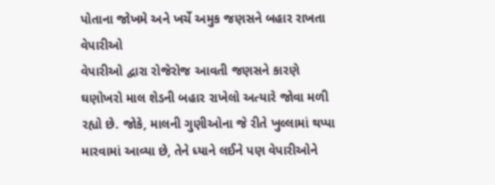પોતાના જોખમે અને ખર્ચે અમુક જણસને બહાર રાખતા વેપારીઓ
વેપારીઓ દ્વારા રોજેરોજ આવતી જણસને કારણે ઘણોખરો માલ શેડની બહાર રાખેલો અત્યારે જોવા મળી રહ્યો છે. જોકે, માલની ગુણીઓના જે રીતે ખુલ્લામાં થપ્પા મારવામાં આવ્યા છે, તેને ધ્યાને લઈને પણ વેપારીઓને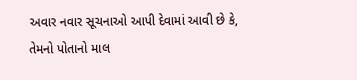અવાર નવાર સૂચનાઓ આપી દેવામાં આવી છે કે, તેમનો પોતાનો માલ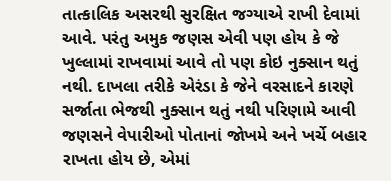તાત્કાલિક અસરથી સુરક્ષિત જગ્યાએ રાખી દેવામાં આવે. પરંતુ અમુક જણસ એવી પણ હોય કે જે ખુલ્લામાં રાખવામાં આવે તો પણ કોઇ નુક્સાન થતું નથી. દાખલા તરીકે એરંડા કે જેને વરસાદને કારણે સર્જાતા ભેજથી નુક્સાન થતું નથી પરિણામે આવી જણસને વેપારીઓ પોતાનાં જોખમે અને ખર્ચે બહાર રાખતા હોય છે, એમાં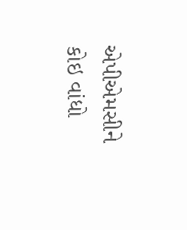એપીએમસીને કોઇ વાંધો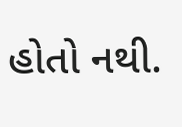હોતો નથી.